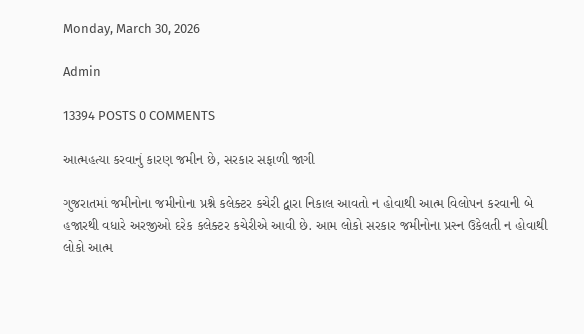Monday, March 30, 2026

Admin

13394 POSTS 0 COMMENTS

આત્મહત્યા કરવાનું કારણ જમીન છે, સરકાર સફાળી જાગી

ગુજરાતમાં જમીનોના જમીનોના પ્રશ્ને કલેક્ટર કચેરી દ્વારા નિકાલ આવતો ન હોવાથી આત્મ વિલોપન કરવાની બે હજારથી વધારે અરજીઓ દરેક કલેક્ટર કચેરીએ આવી છે. આમ લોકો સરકાર જમીનોના પ્રસ્ન ઉકેલતી ન હોવાથી લોકો આત્મ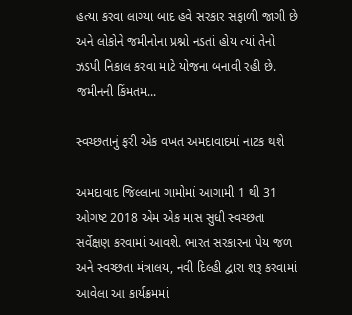હત્યા કરવા લાગ્યા બાદ હવે સરકાર સફાળી જાગી છે અને લોકોને જમીનોના પ્રશ્નો નડતાં હોય ત્યાં તેનો ઝડપી નિકાલ કરવા માટે યોજના બનાવી રહી છે. જમીનની કિંમતમ...

સ્વચ્છતાનું ફરી એક વખત અમદાવાદમાં નાટક થશે

અમદાવાદ જિલ્લાના ગામોમાં આગામી 1 થી 31 ઓગષ્ટ 2018 એમ એક માસ સુધી સ્વચ્છતા સર્વેક્ષણ કરવામાં આવશે. ભારત સરકારના પેય જળ અને સ્વચ્છતા મંત્રાલય, નવી દિલ્હી દ્વારા શરૂ કરવામાં આવેલા આ કાર્યક્રમમાં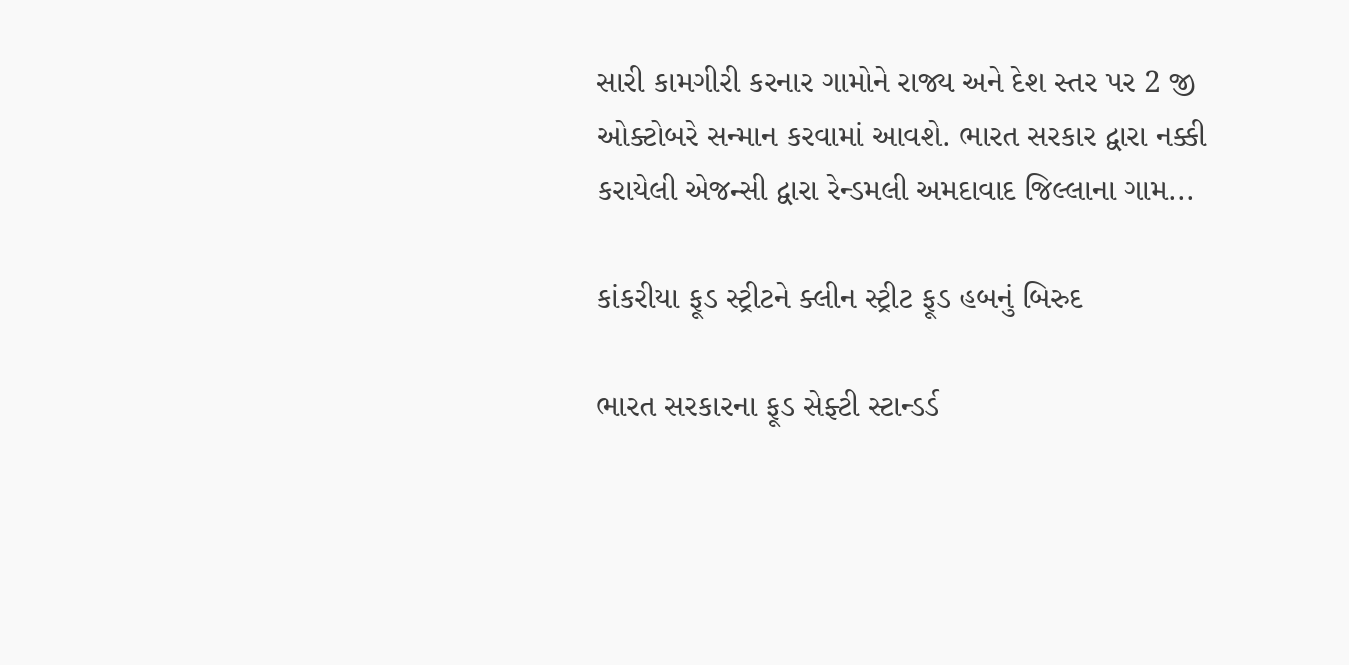સારી કામગીરી કરનાર ગામોને રાજ્ય અને દેશ સ્તર પર 2 જી ઓક્ટોબરે સન્માન કરવામાં આવશે. ભારત સરકાર દ્વારા નક્કી કરાયેલી એજન્સી દ્વારા રેન્ડમલી અમદાવાદ જિલ્લાના ગામ...

કાંકરીયા ફૂડ સ્ટ્રીટને ક્લીન સ્ટ્રીટ ફૂડ હબનું બિરુદ

ભારત સરકારના ફૂડ સેફ્ટી સ્ટાન્ડર્ડ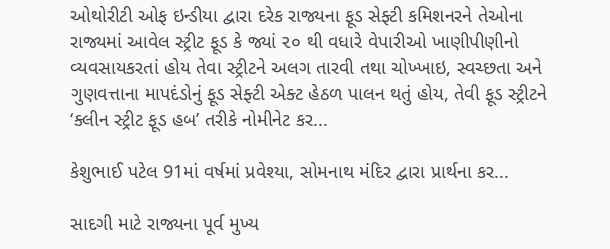ઓથોરીટી ઓફ ઇન્ડીયા દ્વારા દરેક રાજ્યના ફૂડ સેફ્ટી કમિશનરને તેઓના રાજ્યમાં આવેલ સ્ટ્રીટ ફૂડ કે જ્યાં ૨૦ થી વધારે વેપારીઓ ખાણીપીણીનો વ્યવસાયકરતાં હોય તેવા સ્ટ્રીટને અલગ તારવી તથા ચોખ્ખાઇ, સ્વચ્છતા અને ગુણવત્તાના માપદંડોનું ફૂડ સેફ્ટી એક્ટ હેઠળ પાલન થતું હોય, તેવી ફૂડ સ્ટ્રીટને ‘ક્લીન સ્ટ્રીટ ફૂડ હબ’ તરીકે નોમીનેટ કર...

કેશુભાઈ પટેલ 91માં વર્ષમાં પ્રવેશ્યા, સોમનાથ મંદિર દ્વારા પ્રાર્થના કર...

સાદગી માટે રાજ્યના પૂર્વ મુખ્ય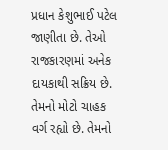પ્રધાન કેશુભાઈ પટેલ જાણીતા છે. તેઓ રાજકારણમાં અનેક દાયકાથી સક્રિય છે. તેમનો મોટો ચાહક વર્ગ રહ્યો છે. તેમનો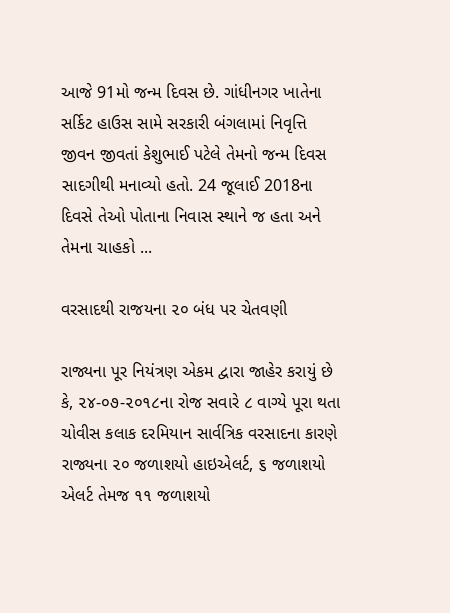આજે 91મો જન્મ દિવસ છે. ગાંધીનગર ખાતેના સર્કિટ હાઉસ સામે સરકારી બંગલામાં નિવૃત્તિ જીવન જીવતાં કેશુભાઈ પટેલે તેમનો જન્મ દિવસ સાદગીથી મનાવ્યો હતો. 24 જૂલાઈ 2018ના દિવસે તેઓ પોતાના નિવાસ સ્થાને જ હતા અને તેમના ચાહકો ...

વરસાદથી રાજયના ૨૦ બંધ પર ચેતવણી

રાજ્યના પૂર નિયંત્રણ એકમ દ્વારા જાહેર કરાયું છે કે, ૨૪-૦૭-૨૦૧૮ના રોજ સવારે ૮ વાગ્યે પૂરા થતા ચોવીસ કલાક દરમિયાન સાર્વત્રિક વરસાદના કારણે રાજ્યના ૨૦ જળાશયો હાઇએલર્ટ, ૬ જળાશયો એલર્ટ તેમજ ૧૧ જળાશયો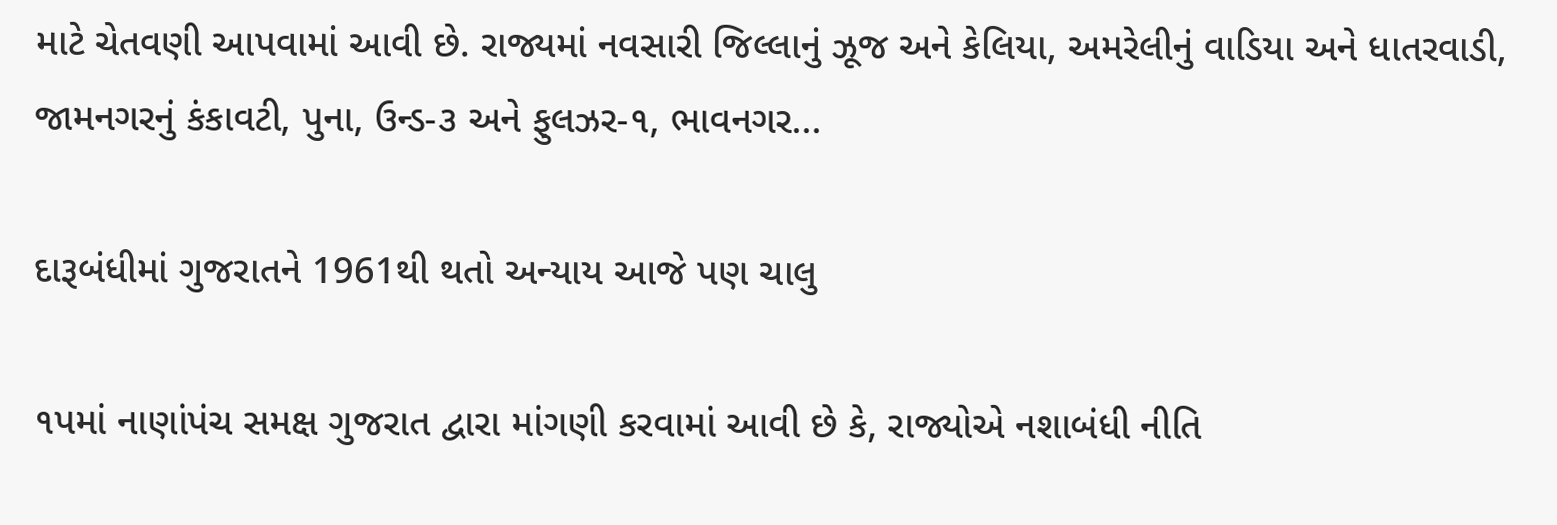માટે ચેતવણી આપવામાં આવી છે. રાજ્યમાં નવસારી જિલ્લાનું ઝૂજ અને કેલિયા, અમરેલીનું વાડિયા અને ધાતરવાડી, જામનગરનું કંકાવટી, પુના, ઉન્ડ-૩ અને ફુલઝર-૧, ભાવનગર...

દારૂબંધીમાં ગુજરાતને 1961થી થતો અન્યાય આજે પણ ચાલુ

૧પમાં નાણાંપંચ સમક્ષ ગુજરાત દ્વારા માંગણી કરવામાં આવી છે કે, રાજ્યોએ નશાબંધી નીતિ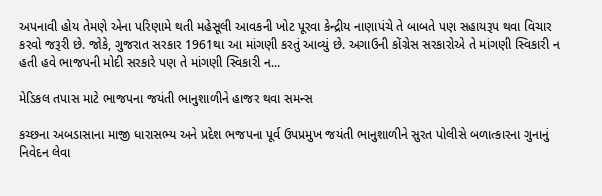અપનાવી હોય તેમણે એના પરિણામે થતી મહેસૂલી આવકની ખોટ પૂરવા કેન્દ્રીય નાણાપંચે તે બાબતે પણ સહાયરૂપ થવા વિચાર કરવો જરૂરી છે. જોકે, ગુજરાત સરકાર 1961થા આ માંગણી કરતું આવ્યું છે. અગાઉની કોંગ્રેસ સરકારોએ તે માંગણી સ્વિકારી ન હતી હવે ભાજપની મોદી સરકારે પણ તે માંગણી સ્વિકારી ન...

મેડિકલ તપાસ માટે ભાજપના જયંતી ભાનુશાળીને હાજર થવા સમન્સ

કચ્છના અબડાસાના માજી ધારાસભ્ય અને પ્રદેશ ભજપના પૂર્વ ઉપપ્રમુખ જયંતી ભાનુશાળીને સુરત પોલીસે બળાત્કારના ગુનાનું નિવેદન લેવા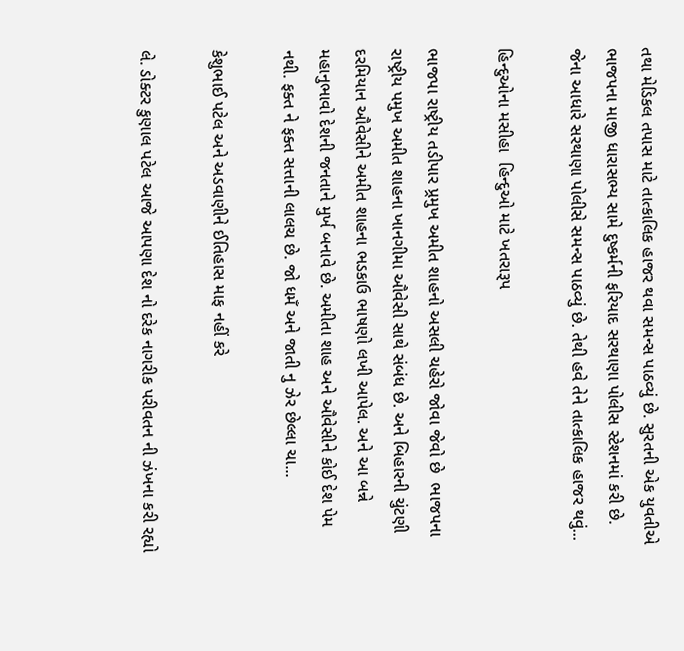તથા મેડિકલ તપાસ માટે તાત્કાલિક હાજર થવા સમન્સ પાઠવ્યું છે. સુરતની એક યુવતીએ ભાજપના માજી ધારાસભ્ય સામે દુષ્કર્મની ફરિયાદ સરથાણા પોલીસ સ્ટેશનમાં કરી છે. જેના આધારે સરથાણા પોલીસે સમન્સ પાઠવ્યું છે. તેથી હવે તેને તાત્કાલિક હાજર થવું...

હિન્દુઓના મસીહા  હિન્દુઓ માટે ખતરારૂપ

ભાજપા રાષ્ટ્રીય તડીપાર પ્ર્રમુખ અમીત શાહનો અસલી ચહેરો જોવા જેવો છે  ભાજપના રાષ્ટ્રીય પમુખ અમીત શાહના ખાનગીમા ઔવેસી સાથે સંબંધ છે. અને બિહારની ચુંટણી દરમિયાન ઔવેસીને અમીત શાહના ભડકાઉ ભાષણો લખી આપેલ. અને આ બન્ને મહાનુભાવો દેશની જનતાને મુર્ખ બનાવે છે. અમીતા શાહ અને ઔવેસીને કોઈ દેશ પેમ નથી. ફક્ત ને ફક્ત સત્તાની લાલચ છે. જો ધમઁ અને જાતી નુ ઝેર છેલ્લા ચા...

કેશુભાઈ પટેલ અને અડવાણીને ઈતિહાસ માફ નહીં કરે

લે. ડોક્ટર કુણાલ પટેલ આજે આપણા દેશ નો દરેક નાગરીક પરીવતન ની ઝંખના કરી રહ્યો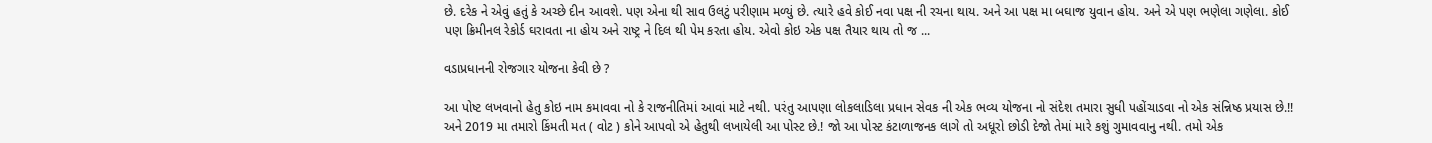છે. દરેક ને એવું હતું કે અચ્છે દીન આવશે. પણ એના થી સાવ ઉલટું પરીણામ મળ્યું છે. ત્યારે હવે કોઈ નવા પક્ષ ની રચના થાય. અને આ પક્ષ મા બઘાજ યુવાન હોય. અને એ પણ ભણેલા ગણેલા. કોઈ પણ ક્રિમીનલ રેકોર્ડ ઘરાવતા ના હોય અને રાષ્ટ્ર ને દિલ થી પેમ કરતા હોય. એવો કોઇ એક પક્ષ તૈયાર થાય તો જ ...

વડાપ્રધાનની રોજગાર યોજના કેવી છે ?

આ પોષ્ટ લખવાનો હેતુ કોઇ નામ કમાવવા નો કે રાજનીતિમાં આવાં માટે નથી. પરંતુ આપણા લોકલાડિલા પ્રધાન સેવક ની એક ભવ્ય યોજના નો સંદેશ તમારા સુધી પહોંચાડવા નો એક સંન્નિષ્ઠ પ્રયાસ છે.!! અને 2019 મા તમારો કિંમતી મત ( વોટ ) કોને આપવો એ હેતુથી લખાયેલી આ પોસ્ટ છે.! જો આ પોસ્ટ કંટાળાજનક લાગે તો અધૂરો છોડી દેજો તેમાં મારે કશું ગુમાવવાનુ નથી. તમો એક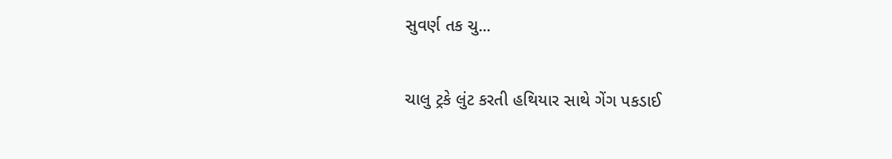સુવર્ણ તક ચુ...

ચાલુ ટ્રકે લુંટ કરતી હથિયાર સાથે ગેંગ પકડાઈ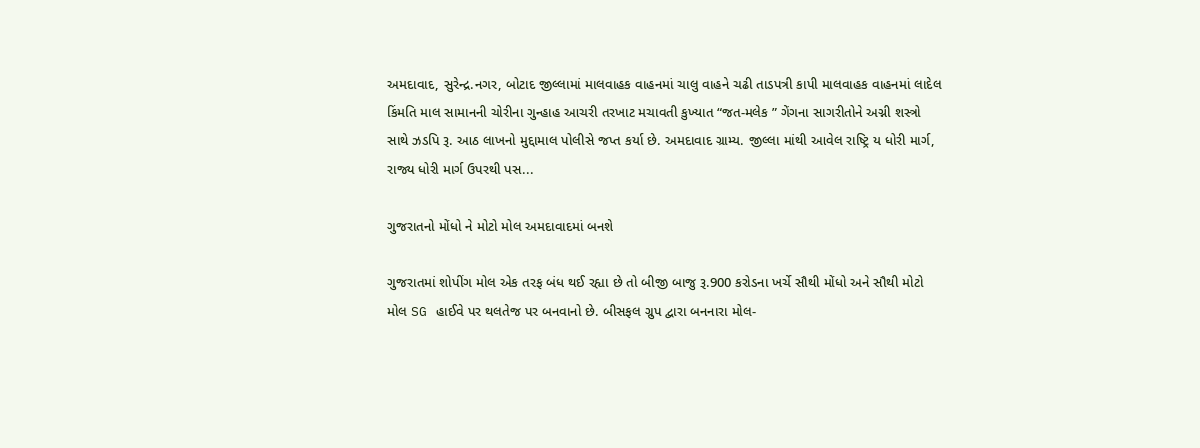અમદાવાદ, સુરેન્દ્ર.નગર, બોટાદ જીલ્લામાં માલવાહક વાહનમાં ચાલુ વાહને ચઢી તાડપત્રી કાપી માલવાહક વાહનમાં લાદેલ કિંમતિ માલ સામાનની ચોરીના ગુન્હાહ આચરી તરખાટ મચાવતી કુખ્યાત “જત-મલેક ” ગેંગના સાગરીતોને અગ્ની શસ્ત્રો સાથે ઝડપિ રૂ. આઠ લાખનો મુદ્દામાલ પોલીસે જપ્ત કર્યા છે. અમદાવાદ ગ્રામ્ય. જીલ્લા માંથી આવેલ રાષ્ટ્રિ ય ધોરી માર્ગ, રાજ્ય ધોરી માર્ગ ઉપરથી પસ...

ગુજરાતનો મોંધો ને મોટો મોલ અમદાવાદમાં બનશે

ગુજરાતમાં શોપીંગ મોલ એક તરફ બંધ થઈ રહ્યા છે તો બીજી બાજુ રૂ.900 કરોડના ખર્ચે સૌથી મોંધો અને સૌથી મોટો મોલ SG હાઈવે પર થલતેજ પર બનવાનો છે. બીસફલ ગ્રુપ દ્વારા બનનારા મોલ-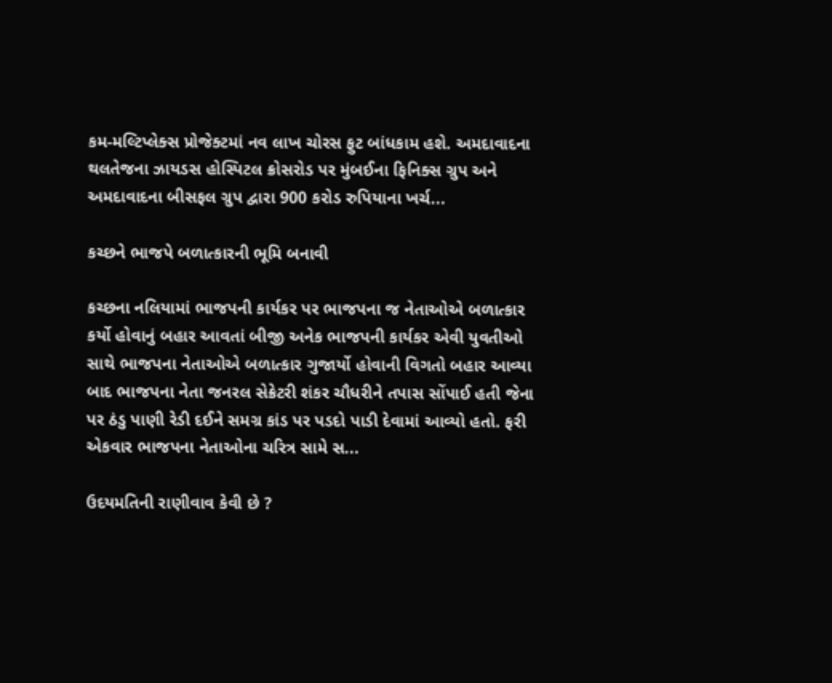કમ-મલ્ટિપ્લેક્સ પ્રોજેક્ટમાં નવ લાખ ચોરસ ફુટ બાંધકામ હશે. અમદાવાદના થલતેજના ઝાયડસ હોસ્પિટલ ક્રોસરોડ પર મુંબઈના ફિનિક્સ ગ્રુપ અને અમદાવાદના બીસફલ ગ્રુપ દ્વારા 900 કરોડ રુપિયાના ખર્ચ...

કચ્છને ભાજપે બળાત્કારની ભૂમિ બનાવી

કચ્છના નલિયામાં ભાજપની કાર્યકર પર ભાજપના જ નેતાઓએ બળાત્કાર કર્યો હોવાનું બહાર આવતાં બીજી અનેક ભાજપની કાર્યકર એવી યુવતીઓ સાથે ભાજપના નેતાઓએ બળાત્કાર ગુજાર્યો હોવાની વિગતો બહાર આવ્યા બાદ ભાજપના નેતા જનરલ સેક્રેટરી શંકર ચૌધરીને તપાસ સોંપાઈ હતી જેના પર ઠંડુ પાણી રેડી દઈને સમગ્ર કાંડ પર પડદો પાડી દેવામાં આવ્યો હતો. ફરી એકવાર ભાજપના નેતાઓના ચરિત્ર સામે સ...

ઉદયમતિની રાણીવાવ કેવી છે ?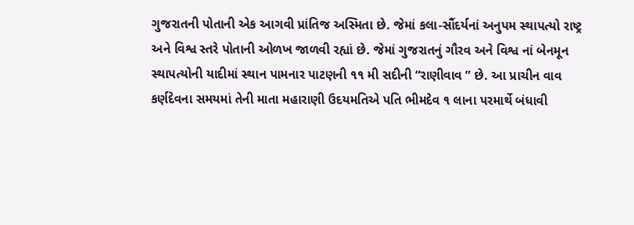ગુજરાતની પોતાની એક આગવી પ્રાંતિજ અસ્મિતા છે. જેમાં કલા-સૌંદર્યનાં અનુપમ સ્થાપત્યો રાષ્ટ્ર અને વિશ્વ સ્તરે પોતાની ઓળખ જાળવી રહ્યાં છે. જેમાં ગુજરાતનું ગૌરવ અને વિશ્વ નાં બેનમૂન સ્થાપત્યોની યાદીમાં સ્થાન પામનાર પાટણની ૧૧ મી સદીની “રાણીવાવ ” છે. આ પ્રાચીન વાવ કર્ણદેવના સમયમાં તેની માતા મહારાણી ઉદયમતિએ પતિ ભીમદેવ ૧ લાના પરમાર્થે બંધાવી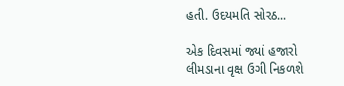હતી. ઉદયમતિ સોરઠ...

એક દિવસમાં જ્યાં હજારો લીમડાના વૃક્ષ ઉગી નિકળશે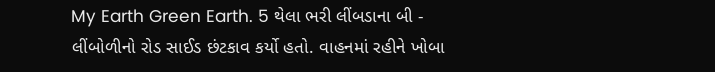My Earth Green Earth. 5 થેલા ભરી લીંબડાના બી - લીંબોળીનો રોડ સાઈડ છંટકાવ કર્યો હતો. વાહનમાં રહીને ખોબા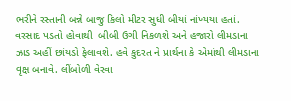ભરીને રસ્તાની બન્ને બાજુ કિલો મીટર સુધી બીયાં નાંખ્યયા હતાં. વરસાદ પડતો હોવાથી  બીબી ઉગી નિકળશે અને હજારો લીમડાના ઝાડ અહીં છાંયડો ફેલાવશે. હવે કુદરત ને પ્રાર્થના કે એમાંથી લીમડાના વૃક્ષ બનાવે. લીંબોળી વેરવા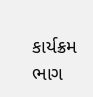કાર્યક્રમ ભાગ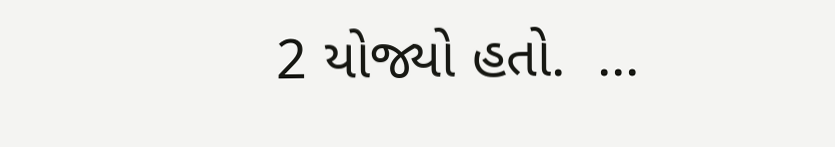2 યોજ્યો હતો.  ...